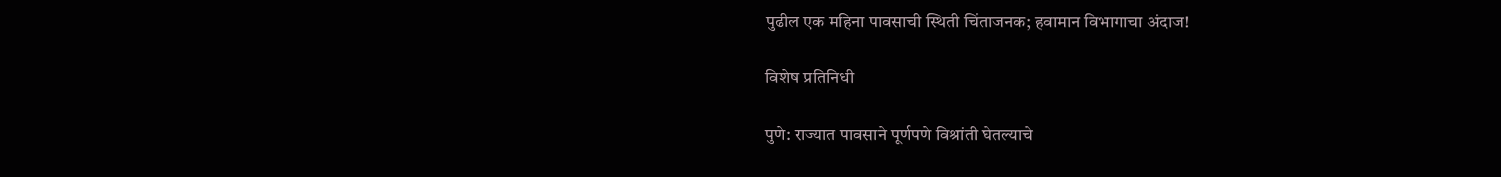पुढील एक महिना पावसाची स्थिती चिंताजनक; हवामान विभागाचा अंदाज!

विशेष प्रतिनिधी

पुणे: राज्यात पावसाने पूर्णपणे विश्रांती घेतल्याचे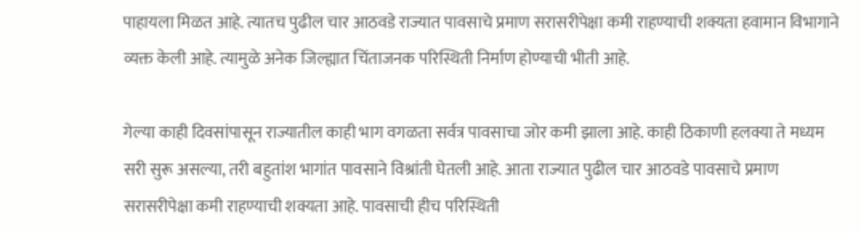पाहायला मिळत आहे. त्यातच पुढील चार आठवडे राज्यात पावसाचे प्रमाण सरासरीपेक्षा कमी राहण्याची शक्यता हवामान विभागाने व्यक्त केली आहे. त्यामुळे अनेक जिल्ह्यात चिंताजनक परिस्थिती निर्माण होण्याची भीती आहे.

गेल्या काही दिवसांपासून राज्यातील काही भाग वगळता सर्वत्र पावसाचा जोर कमी झाला आहे. काही ठिकाणी हलक्या ते मध्यम सरी सुरू असल्या, तरी बहुतांश भागांत पावसाने विश्रांती घेतली आहे. आता राज्यात पुढील चार आठवडे पावसाचे प्रमाण सरासरीपेक्षा कमी राहण्याची शक्यता आहे. पावसाची हीच परिस्थिती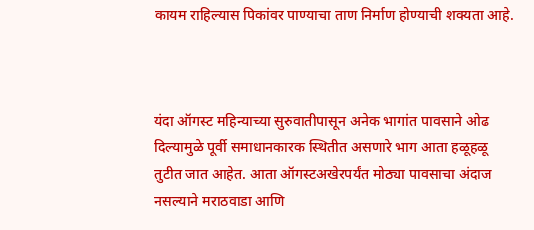कायम राहिल्यास पिकांवर पाण्याचा ताण निर्माण होण्याची शक्यता आहे.



यंदा ऑगस्ट महिन्याच्या सुरुवातीपासून अनेक भागांत पावसाने ओढ दिल्यामुळे पूर्वी समाधानकारक स्थितीत असणारे भाग आता हळूहळू तुटीत जात आहेत. आता ऑगस्टअखेरपर्यंत मोठ्या पावसाचा अंदाज नसल्याने मराठवाडा आणि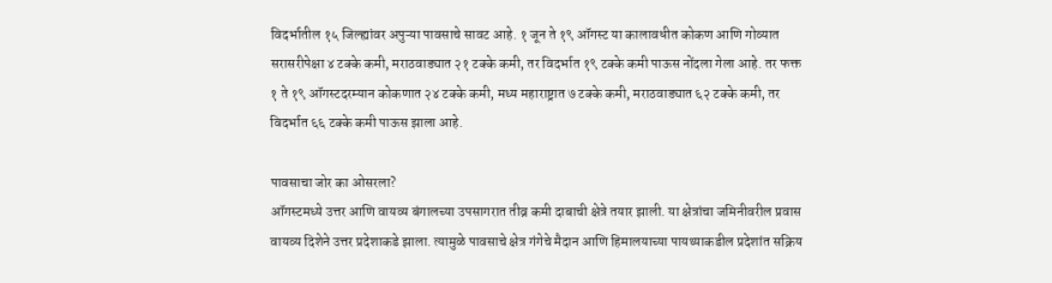विदर्भातील १५ जिल्ह्यांवर अपुऱ्या पावसाचे सावट आहे. १ जून ते १९ ऑगस्ट या कालावधीत कोकण आणि गोव्यात सरासरीपेक्षा ४ टक्के कमी, मराठवाड्यात २१ टक्के कमी, तर विदर्भात १९ टक्के कमी पाऊस नोंदला गेला आहे. तर फक्त १ ते १९ ऑगस्टदरम्यान कोकणात २४ टक्के कमी, मध्य महाराष्ट्रात ७ टक्के कमी, मराठवाड्यात ६२ टक्के कमी, तर विदर्भात ६६ टक्के कमी पाऊस झाला आहे.

पावसाचा जोर का ओसरला?
ऑगस्टमध्ये उत्तर आणि वायव्य बंगालच्या उपसागरात तीव्र कमी दाबाची क्षेत्रे तयार झाली. या क्षेत्रांचा जमिनीवरील प्रवास वायव्य दिशेने उत्तर प्रदेशाकडे झाला. त्यामुळे पावसाचे क्षेत्र गंगेचे मैदान आणि हिमालयाच्या पायथ्याकडील प्रदेशांत सक्रिय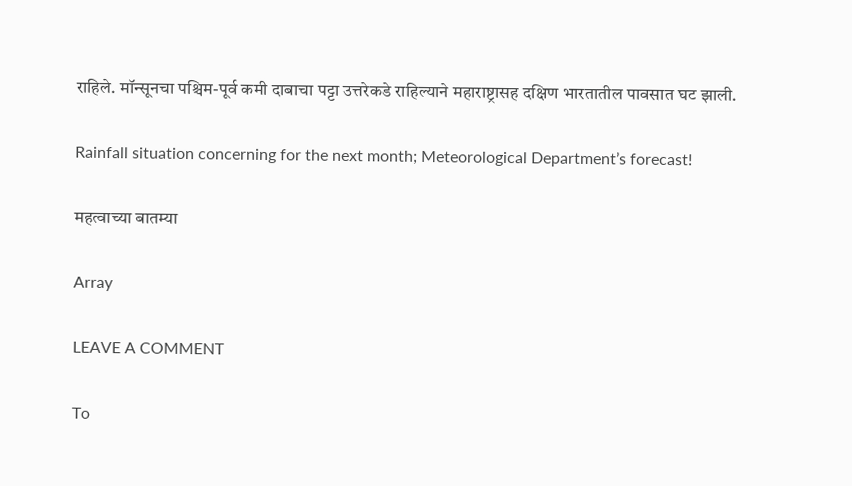राहिले. मॉन्सूनचा पश्चिम-पूर्व कमी दाबाचा पट्टा उत्तरेकडे राहिल्याने महाराष्ट्रासह दक्षिण भारतातील पावसात घट झाली.

Rainfall situation concerning for the next month; Meteorological Department’s forecast!

महत्वाच्या बातम्या

Array

LEAVE A COMMENT

To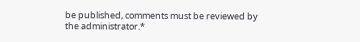be published, comments must be reviewed by the administrator.*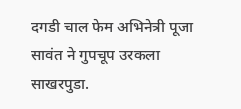दगडी चाल फेम अभिनेत्री पूजा सावंत ने गुपचूप उरकला साखरपुडा.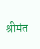श्रीमंत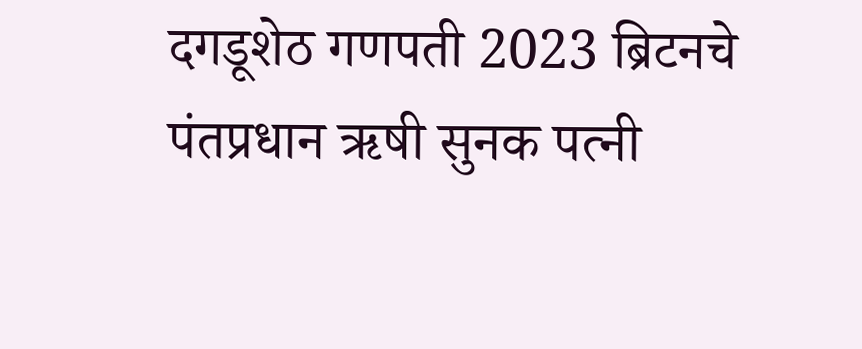दगडूशेठ गणपती 2023 ब्रिटनचे पंतप्रधान ऋषी सुनक पत्नी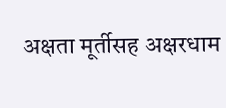अक्षता मूर्तीसह अक्षरधाम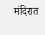मंदिरात